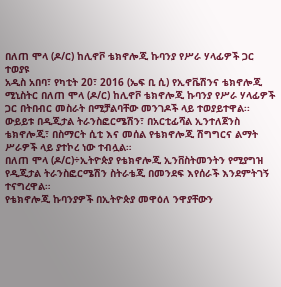በለጠ ሞላ (ዶ/ር) ከሊኖቮ ቴክኖሎጂ ኩባንያ የሥራ ሃላፊዎች ጋር ተወያዩ
አዲስ አበባ፣ የካቲት 20፣ 2016 (ኤፍ ቢ ሲ) የኢኖቬሽንና ቴክኖሎጂ ሚኒስትር በለጠ ሞላ (ዶ/ር) ከሊኖቮ ቴክኖሎጂ ኩባንያ የሥራ ሃላፊዎች ጋር በትበብር መስራት በሚቻልባቸው መንገዶች ላይ ተወያይተዋል፡፡
ውይይቱ በዲጂታል ትራንስፎርሜሽን፣ በአርቲፊሻል ኢንተለጀንስ ቴክኖሎጂ፣ በስማርት ሲቲ እና መሰል የቴክኖሎጂ ሽግግርና ልማት ሥራዎች ላይ ያተኮረ ነው ተብሏል።
በለጠ ሞላ (ዶ/ር)÷ኢትዮጵያ የቴክኖሎጂ ኢንቨስትመንትን የሚያግዝ የዲጂታል ትራንስፎርሜሽን ስትራቴጂ በመንደፍ እየሰራች እንደምትገኝ ተናግረዋል።
የቴክኖሎጂ ኩባንያዎች በኢትዮጵያ መዋዕለ ንዋያቸውን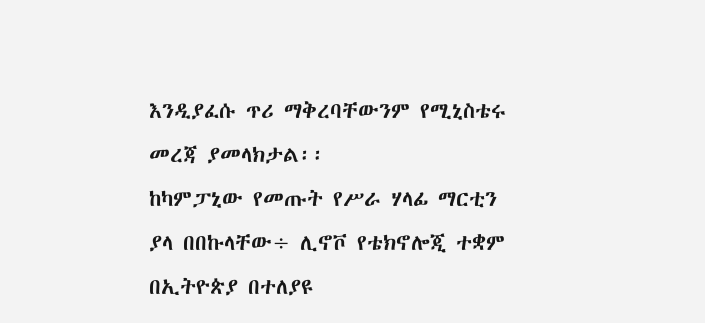እንዲያፈሱ ጥሪ ማቅረባቸውንም የሚኒስቴሩ መረጃ ያመላክታል፡፡
ከካምፓኒው የመጡት የሥራ ሃላፊ ማርቲን ያላ በበኩላቸው÷ ሊኖቮ የቴክኖሎጂ ተቋም በኢትዮጵያ በተለያዩ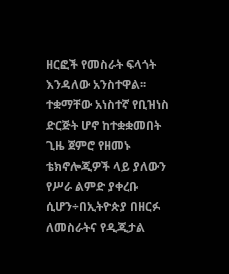ዘርፎች የመስራት ፍላጎት እንዳለው አንስተዋል፡፡
ተቋማቸው አነስተኛ የቢዝነስ ድርጅት ሆኖ ከተቋቋመበት ጊዜ ጀምሮ የዘመኑ ቴክኖሎጂዎች ላይ ያለውን የሥራ ልምድ ያቀረቡ ሲሆን÷በኢትዮጵያ በዘርፉ ለመስራትና የዲጂታል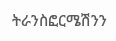ትራንስፎርሜሽንን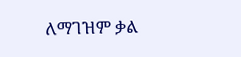ለማገዝም ቃል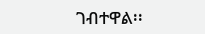ገብተዋል፡፡